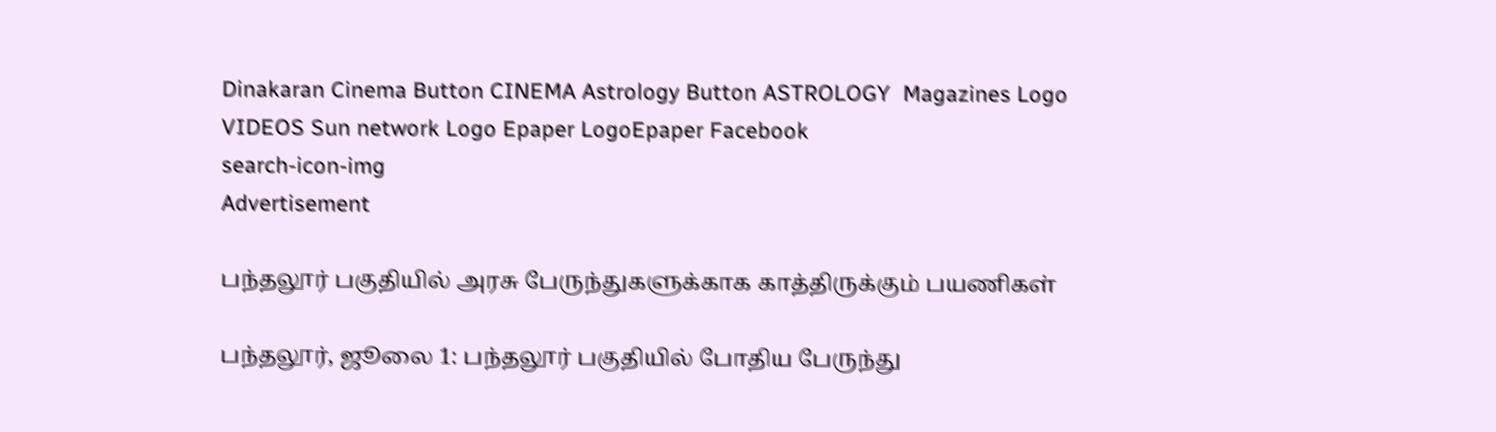Dinakaran Cinema Button CINEMA Astrology Button ASTROLOGY  Magazines Logo VIDEOS Sun network Logo Epaper LogoEpaper Facebook
search-icon-img
Advertisement

பந்தலூர் பகுதியில் அரசு பேருந்துகளுக்காக காத்திருக்கும் பயணிகள்

பந்தலூர், ஜூலை 1: பந்தலூர் பகுதியில் போதிய பேருந்து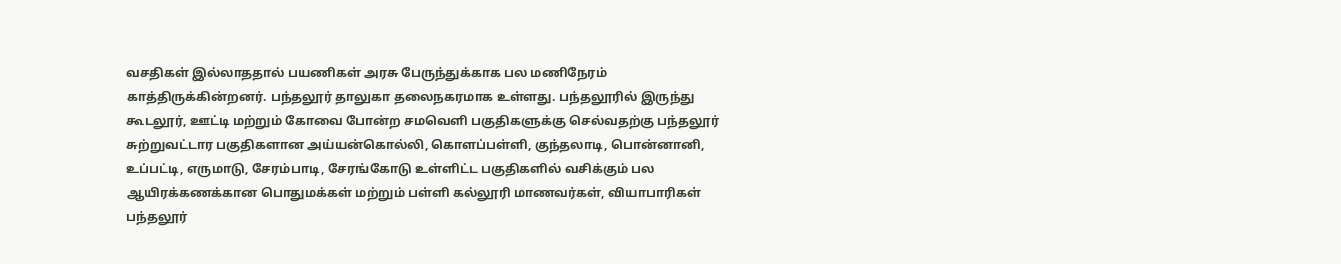வசதிகள் இல்லாததால் பயணிகள் அரசு பேருந்துக்காக பல மணிநேரம் காத்திருக்கின்றனர். பந்தலூர் தாலுகா தலைநகரமாக உள்ளது. பந்தலூரில் இருந்து கூடலூர், ஊட்டி மற்றும் கோவை போன்ற சமவெளி பகுதிகளுக்கு செல்வதற்கு பந்தலூர் சுற்றுவட்டார பகுதிகளான அய்யன்கொல்லி, கொளப்பள்ளி, குந்தலாடி, பொன்னானி, உப்பட்டி, எருமாடு, சேரம்பாடி, சேரங்கோடு உள்ளிட்ட பகுதிகளில் வசிக்கும் பல ஆயிரக்கணக்கான பொதுமக்கள் மற்றும் பள்ளி கல்லூரி மாணவர்கள், வியாபாரிகள் பந்தலூர்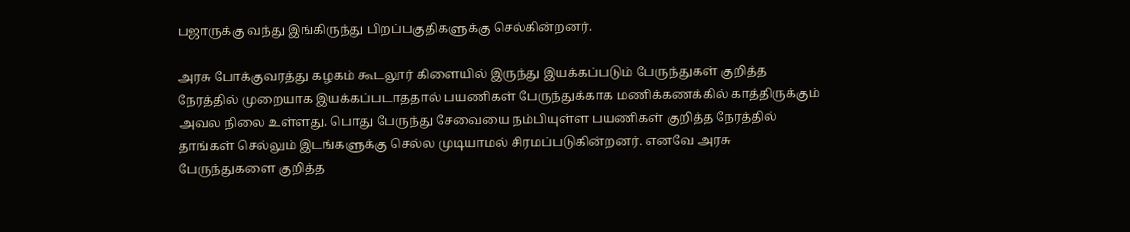பஜாருக்கு வந்து இங்கிருந்து பிறப்பகுதிகளுக்கு செல்கின்றனர்.

அரசு போக்குவரத்து கழகம் கூடலூர் கிளையில் இருந்து இயக்கப்படும் பேருந்துகள் குறித்த நேரத்தில் முறையாக இயக்கப்படாததால் பயணிகள் பேருந்துக்காக மணிக்கணக்கில் காத்திருக்கும் அவல நிலை உள்ளது. பொது பேருந்து சேவையை நம்பியுள்ள பயணிகள் குறித்த நேரத்தில் தாங்கள் செல்லும் இடங்களுக்கு செல்ல முடியாமல் சிரமப்படுகின்றனர். எனவே அரசு பேருந்துகளை குறித்த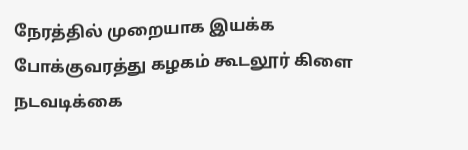நேரத்தில் முறையாக இயக்க போக்குவரத்து கழகம் கூடலூர் கிளை நடவடிக்கை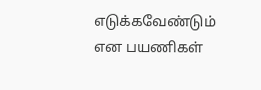எடுக்கவேண்டும் என பயணிகள்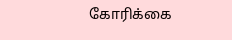கோரிக்கை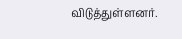விடுத்துள்ளனர்.